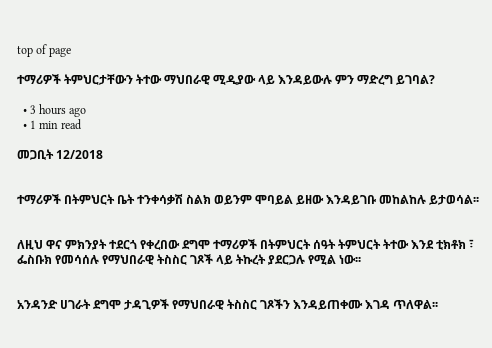top of page

ተማሪዎች ትምህርታቸውን ትተው ማህበራዊ ሚዲያው ላይ እንዳይውሉ ምን ማድረግ ይገባል?

  • 3 hours ago
  • 1 min read

መጋቢት 12/2018


ተማሪዎች በትምህርት ቤት ተንቀሳቃሽ ስልክ ወይንም ሞባይል ይዘው እንዳይገቡ መከልከሉ ይታወሳል፡፡


ለዚህ ዋና ምክንያት ተደርጎ የቀረበው ደግሞ ተማሪዎች በትምህርት ሰዓት ትምህርት ትተው እንደ ቲክቶክ ፣ ፌስቡክ የመሳሰሉ የማህበራዊ ትስስር ገጾች ላይ ትኩረት ያደርጋሉ የሚል ነው፡፡


አንዳንድ ሀገራት ደግሞ ታዳጊዎች የማህበራዊ ትስስር ገጾችን እንዳይጠቀሙ እገዳ ጥለዋል፡፡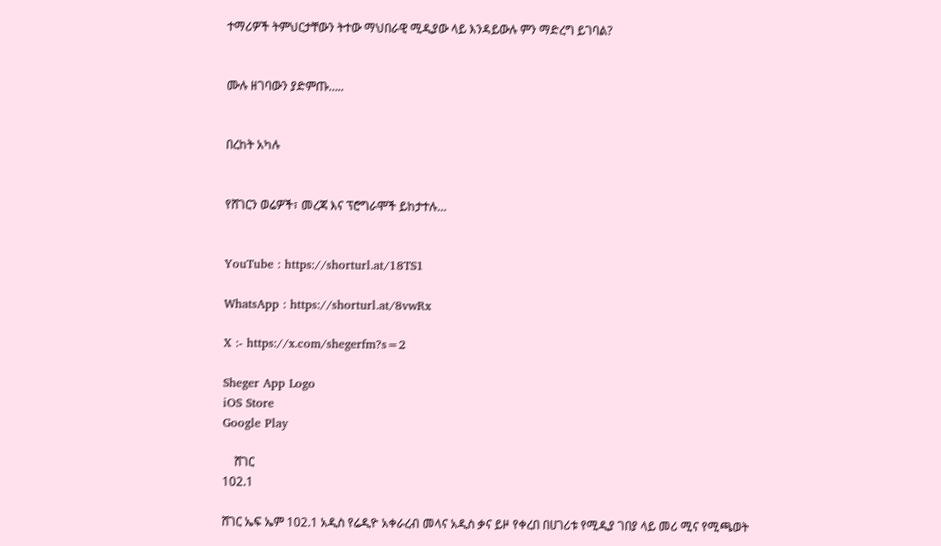ተማሪዎች ትምህርታቸውን ትተው ማህበራዊ ሚዲያው ላይ እንዳይውሉ ምን ማድረግ ይገባል?


ሙሉ ዘገባውን ያድምጡ…..


በረከት አካሉ


የሸገርን ወሬዎች፣ መረጃ እና ፕሮግራሞች ይከታተሉ…


YouTube : https://shorturl.at/18TS1

WhatsApp : https://shorturl.at/8vwRx

X :- https://x.com/shegerfm?s=2

Sheger App Logo
iOS Store
Google Play

    ሸገር
102.1

ሸገር ኤፍ ኤም 102.1 አዲስ የሬዲዮ አቀራረብ መላና አዲስ ቃና ይዞ የቀረበ በሀገሪቱ የሚዲያ ገበያ ላይ መሪ ሚና የሚጫወት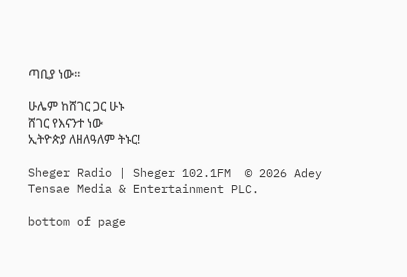ጣቢያ ነው፡፡

ሁሌም ከሸገር ጋር ሁኑ
ሸገር የእናንተ ነው
ኢትዮጵያ ለዘለዓለም ትኑር!

Sheger Radio | Sheger 102.1FM  © 2026 Adey Tensae Media & Entertainment PLC.

bottom of page